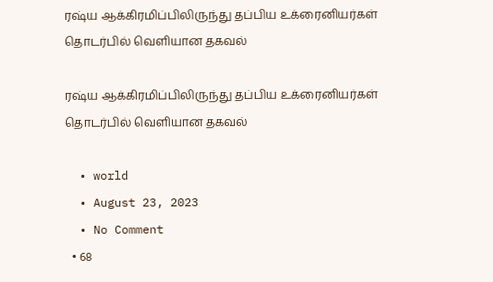ரஷ்ய ஆக்கிரமிப்பிலிருந்து தப்பிய உக்ரைனியர்கள் தொடர்பில் வெளியான தகவல்

ரஷ்ய ஆக்கிரமிப்பிலிருந்து தப்பிய உக்ரைனியர்கள் தொடர்பில் வெளியான தகவல்

  • world
  • August 23, 2023
  • No Comment
  • 68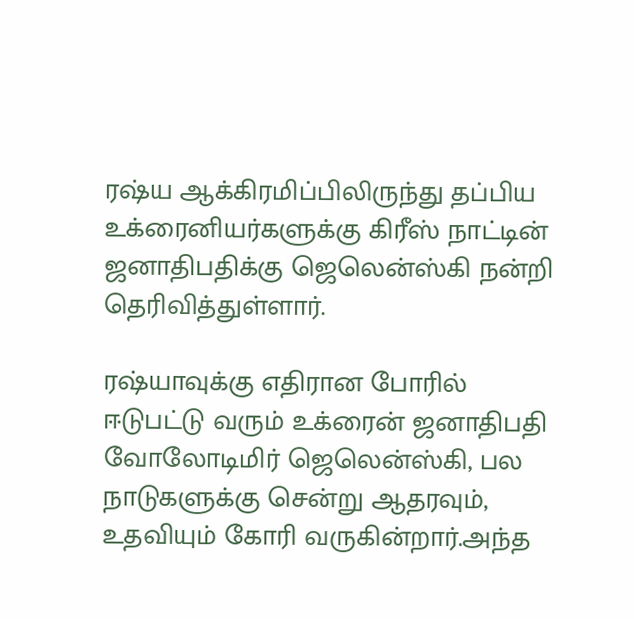ரஷ்ய ஆக்கிரமிப்பிலிருந்து தப்பிய உக்ரைனியர்களுக்கு கிரீஸ் நாட்டின் ஜனாதிபதிக்கு ஜெலென்ஸ்கி நன்றி தெரிவித்துள்ளார்.

ரஷ்யாவுக்கு எதிரான போரில் ஈடுபட்டு வரும் உக்ரைன் ஜனாதிபதி வோலோடிமிர் ஜெலென்ஸ்கி, பல நாடுகளுக்கு சென்று ஆதரவும், உதவியும் கோரி வருகின்றார்.அந்த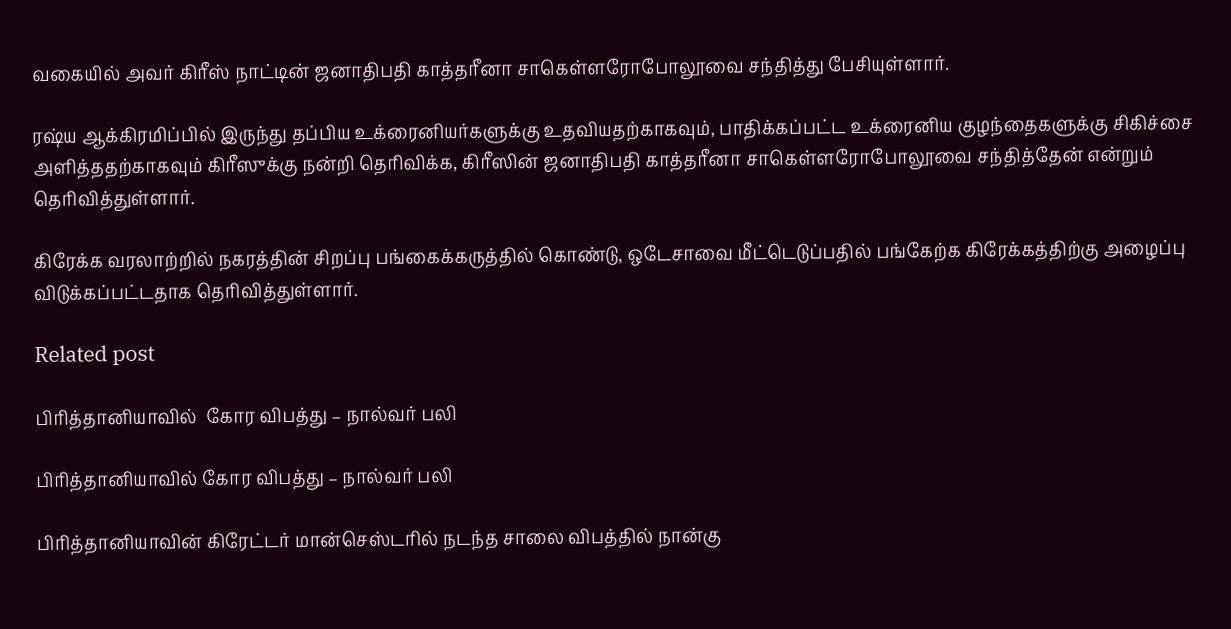வகையில் அவர் கிரீஸ் நாட்டின் ஜனாதிபதி காத்தரீனா சாகெள்ளரோபோலூவை சந்தித்து பேசியுள்ளார்.

ரஷ்ய ஆக்கிரமிப்பில் இருந்து தப்பிய உக்ரைனியர்களுக்கு உதவியதற்காகவும், பாதிக்கப்பட்ட உக்ரைனிய குழந்தைகளுக்கு சிகிச்சை அளித்ததற்காகவும் கிரீஸுக்கு நன்றி தெரிவிக்க, கிரீஸின் ஜனாதிபதி காத்தரீனா சாகெள்ளரோபோலூவை சந்தித்தேன் என்றும் தெரிவித்துள்ளார்.

கிரேக்க வரலாற்றில் நகரத்தின் சிறப்பு பங்கைக்கருத்தில் கொண்டு, ஒடேசாவை மீட்டெடுப்பதில் பங்கேற்க கிரேக்கத்திற்கு அழைப்பு விடுக்கப்பட்டதாக தெரிவித்துள்ளார்.

Related post

பிரித்தானியாவில்  கோர விபத்து – நால்வர் பலி

பிரித்தானியாவில் கோர விபத்து – நால்வர் பலி

பிரித்தானியாவின் கிரேட்டர் மான்செஸ்டரில் நடந்த சாலை விபத்தில் நான்கு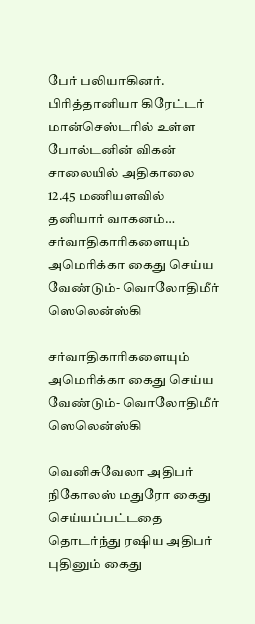பேர் பலியாகினர். பிரித்தானியா கிரேட்டர் மான்செஸ்டரில் உள்ள போல்டனின் விகன் சாலையில் அதிகாலை 12.45 மணியளவில் தனியார் வாகனம்…
சர்வாதிகாரிகளையும் அமெரிக்கா கைது செய்ய வேண்டும்- வொலோதிமீர் ஸெலென்ஸ்கி

சர்வாதிகாரிகளையும் அமெரிக்கா கைது செய்ய வேண்டும்- வொலோதிமீர் ஸெலென்ஸ்கி

வெனிசுவேலா அதிபர் நிகோலஸ் மதுரோ கைது செய்யப்பட்டதை தொடர்ந்து ரஷிய அதிபர் புதினும் கைது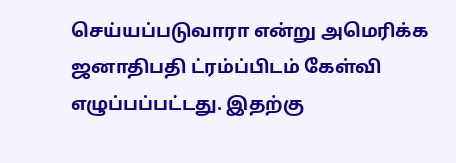செய்யப்படுவாரா என்று அமெரிக்க ஜனாதிபதி ட்ரம்ப்பிடம் கேள்வி எழுப்பப்பட்டது. இதற்கு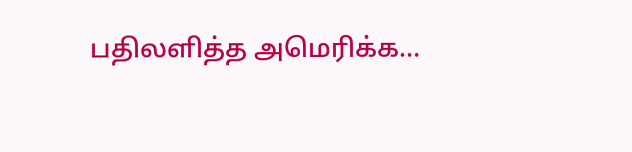பதிலளித்த அமெரிக்க…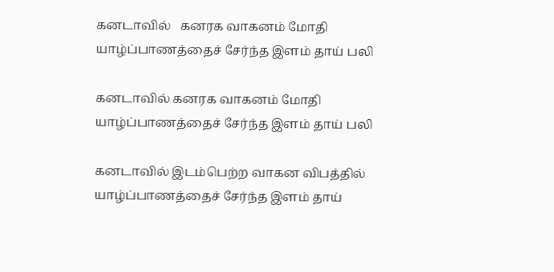கனடாவில்   கனரக வாகனம் மோதி யாழ்ப்பாணத்தைச் சேர்ந்த இளம் தாய் பலி

கனடாவில் கனரக வாகனம் மோதி யாழ்ப்பாணத்தைச் சேர்ந்த இளம் தாய் பலி

கனடாவில் இடம்பெற்ற வாகன விபத்தில் யாழ்ப்பாணத்தைச் சேர்ந்த இளம் தாய்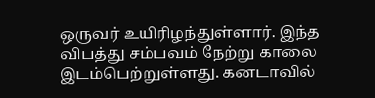ஒருவர் உயிரிழந்துள்ளார். இந்த விபத்து சம்பவம் நேற்று காலை இடம்பெற்றுள்ளது. கனடாவில்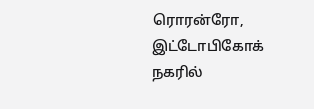ரொரன்ரோ, இட்டோபிகோக் நகரில்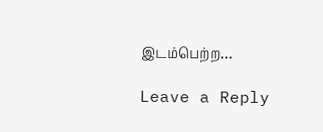இடம்பெற்ற…

Leave a Reply